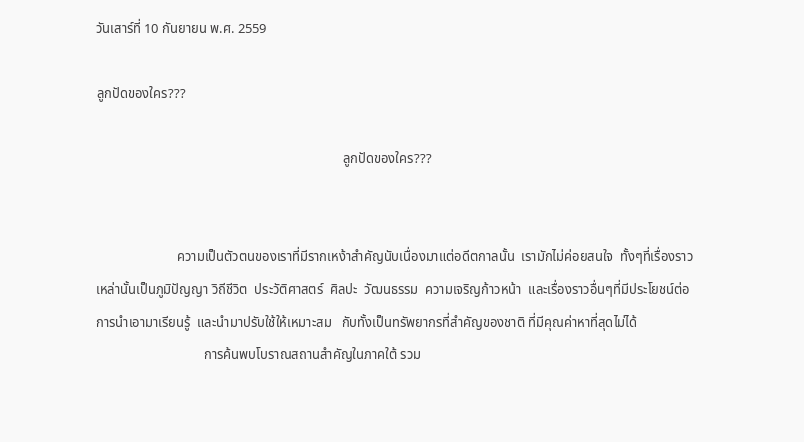วันเสาร์ที่ 10 กันยายน พ.ศ. 2559

ลูกปัดของใคร???

                                                                         ลูกปัดของใคร???


                        ความเป็นตัวตนของเราที่มีรากเหง้าสำคัญนับเนื่องมาแต่อดีตกาลนั้น  เรามักไม่ค่อยสนใจ  ทั้งๆที่เรื่องราวเหล่านั้นเป็นภูมิปัญญา วิถีชีวิต  ประวัติศาสตร์  ศิลปะ  วัฒนธรรม  ความเจริญก้าวหน้า  และเรื่องราวอื่นๆที่มีประโยชน์ต่อการนำเอามาเรียนรู้  และนำมาปรับใช้ให้เหมาะสม   กับทั้งเป็นทรัพยากรที่สำคัญของชาติ ที่มีคุณค่าหาที่สุดไม่ได้
                                การค้นพบโบราณสถานสำคัญในภาคใต้ รวม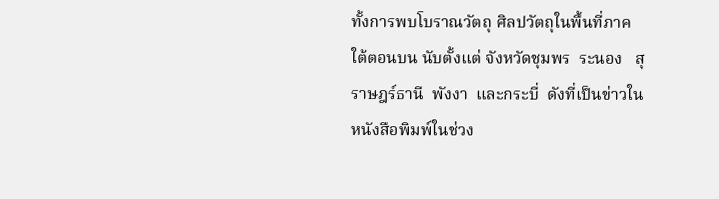ทั้งการพบโบราณวัตถุ ศิลปวัตถุในพื้นที่ภาคใต้ตอนบน นับตั้งแต่ จังหวัดชุมพร  ระนอง   สุราษฎร์ธานี  พังงา  และกระบี่  ดังที่เป็นข่าวในหนังสือพิมพ์ในช่วง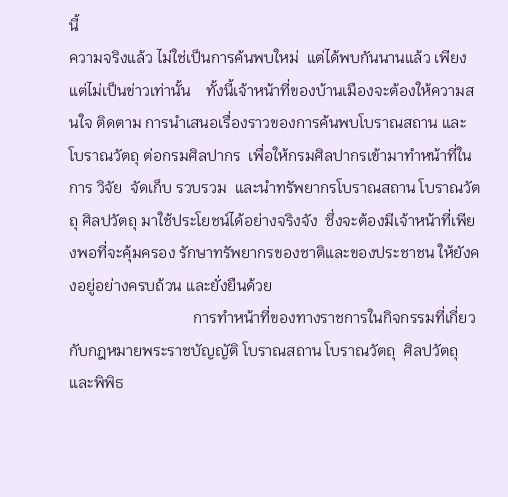นี้
ความจริงแล้ว ไม่ใช่เป็นการค้นพบใหม่  แต่ได้พบกันนานแล้ว เพียงแต่ไม่เป็นข่าวเท่านั้น    ทั้งนี้เจ้าหน้าที่ของบ้านเมืองจะต้องให้ความสนใจ ติดตาม การนำเสนอเรื่องราวของการค้นพบโบราณสถาน และโบราณวัตถุ ต่อกรมศิลปากร  เพื่อให้กรมศิลปากรเข้ามาทำหน้าที่ในการ วิจัย  จัดเก็บ รวบรวม  และนำทรัพยากรโบราณสถาน โบราณวัตถุ ศิลปวัตถุ มาใช้ประโยชน์ได้อย่างจริงจัง  ซึ่งจะต้องมีเจ้าหน้าที่เพียงพอที่จะคุ้มครอง รักษาทรัพยากรของชาติและของประชาชน ให้ยังคงอยู่อย่างครบถ้วน และยั่งยืนด้วย
                                การทำหน้าที่ของทางราชการในกิจกรรมที่เกี่ยวกับกฎหมายพระราชบัญญัติ โบราณสถาน โบราณวัตถุ  ศิลปวัตถุ และพิพิธ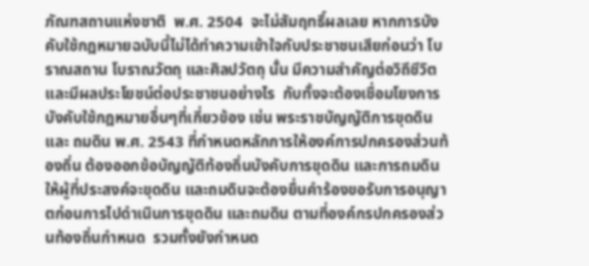ภัณฑสถานแห่งชาติ  พ.ศ. 2504  จะไม่สัมฤทธิ์ผลเลย หากการบังคับใช้กฎหมายฉบับนี้ไม่ได้ทำความเข้าใจกับประชาชนเสียก่อนว่า โบราณสถาน โบราณวัตถุ และศิลปวัตถุ นั้น มีความสำคัญต่อวิถีชีวิต และมีผลประโยชน์ต่อประชาชนอย่างไร  กับทั้งจะต้องเชื่อมโยงการบังคับใช้กฎหมายอื่นๆที่เกี่ยวข้อง เช่น พระราชบัญญัติการขุดดินและ ถมดิน พ.ศ. 2543 ที่กำหนดหลักการให้องค์การปกครองส่วนท้องถิ่น ต้องออกข้อบัญญัติท้องถิ่นบังคับการขุดดิน และการถมดิน ให้ผู้ที่ประสงค์จะขุดดิน และถมดินจะต้องยื่นคำร้องขอรับการอนุญาตก่อนการไปดำเนินการขุดดิน และถมดิน ตามที่องค์กรปกครองส่วนท้องถิ่นกำหนด  รวมทั้งยังกำหนด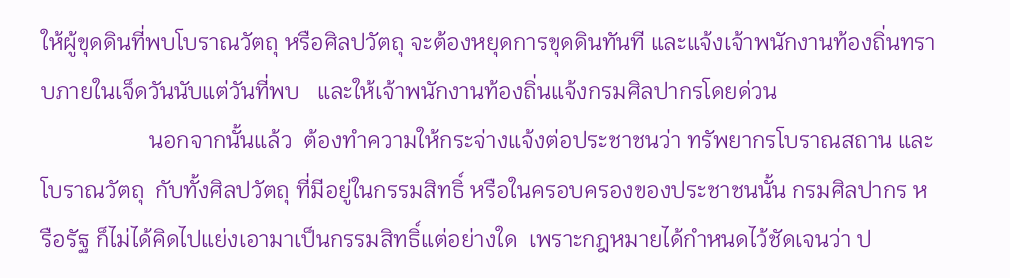ให้ผู้ขุดดินที่พบโบราณวัตถุ หรือศิลปวัตถุ จะต้องหยุดการขุดดินทันที และแจ้งเจ้าพนักงานท้องถิ่นทราบภายในเจ็ดวันนับแต่วันที่พบ   และให้เจ้าพนักงานท้องถิ่นแจ้งกรมศิลปากรโดยด่วน
                   นอกจากนั้นแล้ว  ต้องทำความให้กระจ่างแจ้งต่อประชาชนว่า ทรัพยากรโบราณสถาน และ โบราณวัตถุ  กับทั้งศิลปวัตถุ ที่มีอยู่ในกรรมสิทธิ์ หรือในครอบครองของประชาชนนั้น กรมศิลปากร หรือรัฐ ก็ไม่ได้คิดไปแย่งเอามาเป็นกรรมสิทธิ์แต่อย่างใด  เพราะกฎหมายได้กำหนดไว้ชัดเจนว่า ป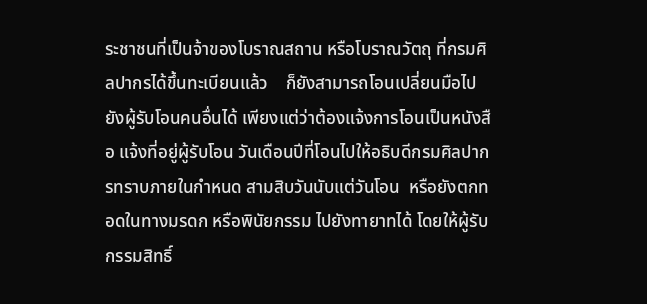ระชาชนที่เป็นจ้าของโบราณสถาน หรือโบราณวัตถุ ที่กรมศิลปากรได้ขึ้นทะเบียนแล้ว    ก็ยังสามารถโอนเปลี่ยนมือไปยังผู้รับโอนคนอื่นได้ เพียงแต่ว่าต้องแจ้งการโอนเป็นหนังสือ แจ้งที่อยู่ผู้รับโอน วันเดือนปีที่โอนไปให้อธิบดีกรมศิลปากรทราบภายในกำหนด สามสิบวันนับแต่วันโอน  หรือยังตกทอดในทางมรดก หรือพินัยกรรม ไปยังทายาทได้ โดยให้ผู้รับกรรมสิทธิ์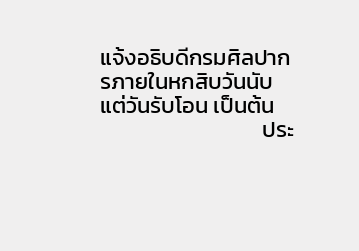แจ้งอธิบดีกรมศิลปากรภายในหกสิบวันนับแต่วันรับโอน เป็นต้น
                                ประ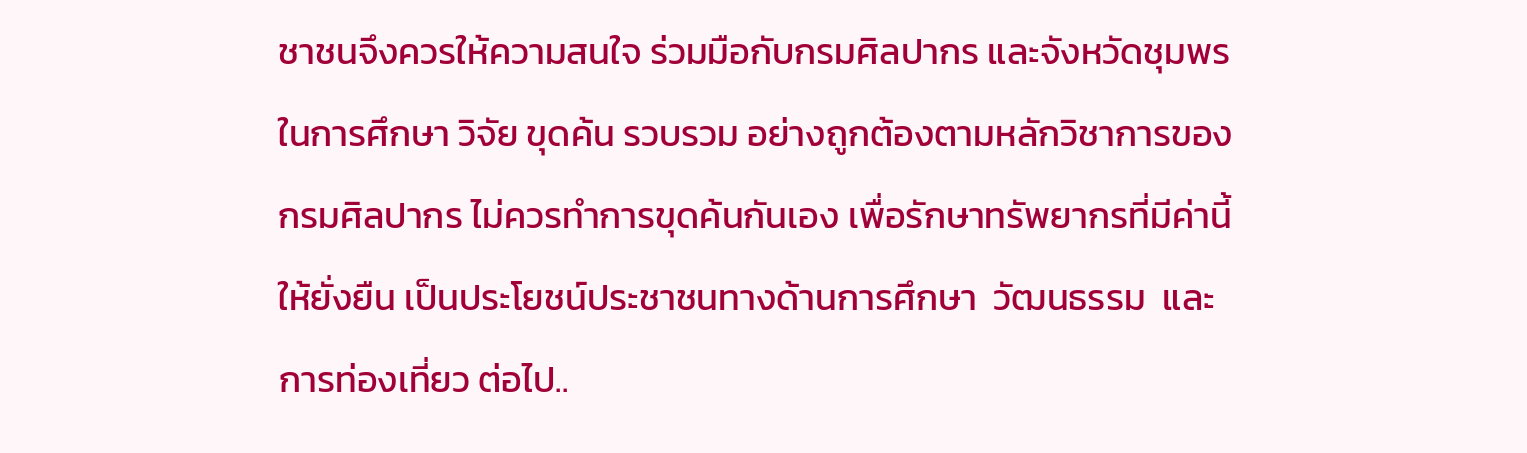ชาชนจึงควรให้ความสนใจ ร่วมมือกับกรมศิลปากร และจังหวัดชุมพร ในการศึกษา วิจัย ขุดค้น รวบรวม อย่างถูกต้องตามหลักวิชาการของกรมศิลปากร ไม่ควรทำการขุดค้นกันเอง เพื่อรักษาทรัพยากรที่มีค่านี้ ให้ยั่งยืน เป็นประโยชน์ประชาชนทางด้านการศึกษา  วัฒนธรรม  และการท่องเที่ยว ต่อไป..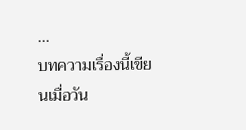...
บทความเรื่องนี้เขียนเมื่อวัน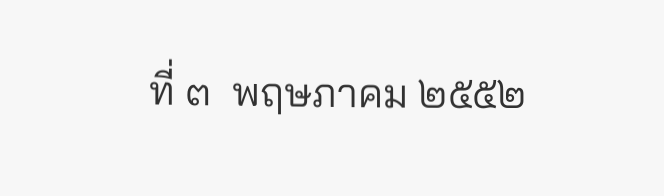ที่ ๓  พฤษภาคม ๒๕๕๒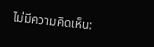ไม่มีความคิดเห็น: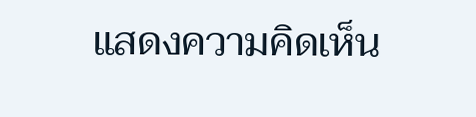แสดงความคิดเห็น